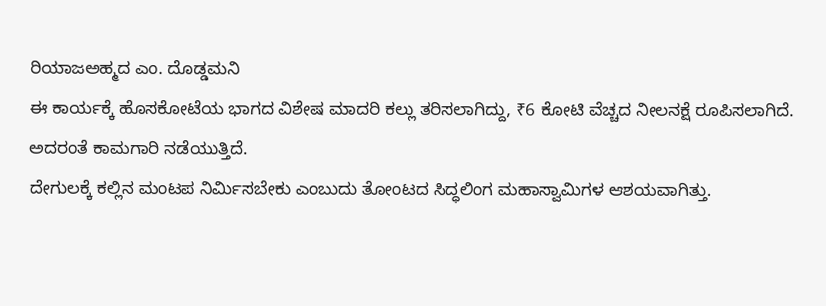ರಿಯಾಜಅಹ್ಮದ ಎಂ. ದೊಡ್ಡಮನಿ
ಈ ಕಾರ್ಯಕ್ಕೆ ಹೊಸಕೋಟೆಯ ಭಾಗದ ವಿಶೇಷ ಮಾದರಿ ಕಲ್ಲು ತರಿಸಲಾಗಿದ್ದು, ₹6 ಕೋಟಿ ವೆಚ್ಚದ ನೀಲನಕ್ಷೆ ರೂಪಿಸಲಾಗಿದೆ. ಅದರಂತೆ ಕಾಮಗಾರಿ ನಡೆಯುತ್ತಿದೆ.
ದೇಗುಲಕ್ಕೆ ಕಲ್ಲಿನ ಮಂಟಪ ನಿರ್ಮಿಸಬೇಕು ಎಂಬುದು ತೋಂಟದ ಸಿದ್ಧಲಿಂಗ ಮಹಾಸ್ವಾಮಿಗಳ ಆಶಯವಾಗಿತ್ತು.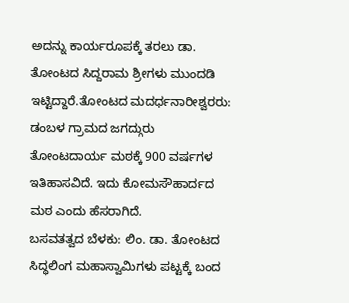ಅದನ್ನು ಕಾರ್ಯರೂಪಕ್ಕೆ ತರಲು ಡಾ. ತೋಂಟದ ಸಿದ್ದರಾಮ ಶ್ರೀಗಳು ಮುಂದಡಿ ಇಟ್ಟಿದ್ದಾರೆ.ತೋಂಟದ ಮದರ್ಧನಾರೀಶ್ವರರು: ಡಂಬಳ ಗ್ರಾಮದ ಜಗದ್ಗುರು ತೋಂಟದಾರ್ಯ ಮಠಕ್ಕೆ 900 ವರ್ಷಗಳ ಇತಿಹಾಸವಿದೆ. ಇದು ಕೋಮಸೌಹಾರ್ದದ ಮಠ ಎಂದು ಹೆಸರಾಗಿದೆ.
ಬಸವತತ್ವದ ಬೆಳಕು: ಲಿಂ. ಡಾ. ತೋಂಟದ ಸಿದ್ಧಲಿಂಗ ಮಹಾಸ್ವಾಮಿಗಳು ಪಟ್ಟಕ್ಕೆ ಬಂದ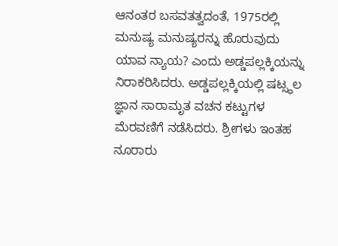ಆನಂತರ ಬಸವತತ್ವದಂತೆ, 1975ರಲ್ಲಿ ಮನುಷ್ಯ ಮನುಷ್ಯರನ್ನು ಹೊರುವುದು ಯಾವ ನ್ಯಾಯ? ಎಂದು ಅಡ್ಡಪಲ್ಲಕ್ಕಿಯನ್ನು ನಿರಾಕರಿಸಿದರು. ಅಡ್ಡಪಲ್ಲಕ್ಕಿಯಲ್ಲಿ ಷಟ್ಸ್ಥಲ ಜ್ಞಾನ ಸಾರಾಮೃತ ವಚನ ಕಟ್ಟುಗಳ ಮೆರವಣಿಗೆ ನಡೆಸಿದರು. ಶ್ರೀಗಳು ಇಂತಹ ನೂರಾರು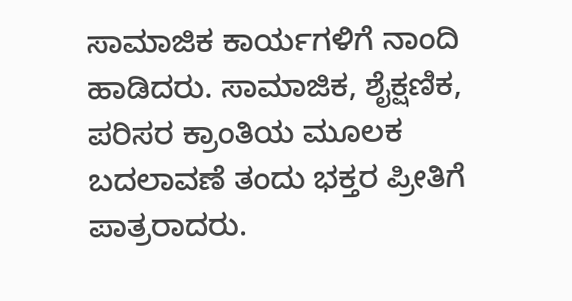ಸಾಮಾಜಿಕ ಕಾರ್ಯಗಳಿಗೆ ನಾಂದಿ ಹಾಡಿದರು. ಸಾಮಾಜಿಕ, ಶೈಕ್ಷಣಿಕ, ಪರಿಸರ ಕ್ರಾಂತಿಯ ಮೂಲಕ ಬದಲಾವಣೆ ತಂದು ಭಕ್ತರ ಪ್ರೀತಿಗೆ ಪಾತ್ರರಾದರು.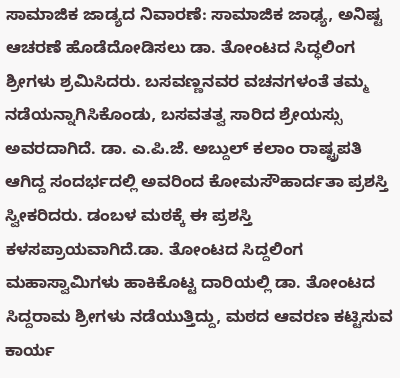ಸಾಮಾಜಿಕ ಜಾಡ್ಯದ ನಿವಾರಣೆ: ಸಾಮಾಜಿಕ ಜಾಢ್ಯ, ಅನಿಷ್ಟ ಆಚರಣೆ ಹೊಡೆದೋಡಿಸಲು ಡಾ. ತೋಂಟದ ಸಿದ್ಧಲಿಂಗ ಶ್ರೀಗಳು ಶ್ರಮಿಸಿದರು. ಬಸವಣ್ಣನವರ ವಚನಗಳಂತೆ ತಮ್ಮ ನಡೆಯನ್ನಾಗಿಸಿಕೊಂಡು, ಬಸವತತ್ವ ಸಾರಿದ ಶ್ರೇಯಸ್ಸು ಅವರದಾಗಿದೆ. ಡಾ. ಎ.ಪಿ.ಜೆ. ಅಬ್ದುಲ್ ಕಲಾಂ ರಾಷ್ಟ್ರಪತಿ ಆಗಿದ್ದ ಸಂದರ್ಭದಲ್ಲಿ ಅವರಿಂದ ಕೋಮಸೌಹಾರ್ದತಾ ಪ್ರಶಸ್ತಿ ಸ್ವೀಕರಿದರು. ಡಂಬಳ ಮಠಕ್ಕೆ ಈ ಪ್ರಶಸ್ತಿ ಕಳಸಪ್ರಾಯವಾಗಿದೆ.ಡಾ. ತೋಂಟದ ಸಿದ್ದಲಿಂಗ ಮಹಾಸ್ವಾಮಿಗಳು ಹಾಕಿಕೊಟ್ಟ ದಾರಿಯಲ್ಲಿ ಡಾ. ತೋಂಟದ ಸಿದ್ದರಾಮ ಶ್ರೀಗಳು ನಡೆಯುತ್ತಿದ್ದು, ಮಠದ ಆವರಣ ಕಟ್ಟಿಸುವ ಕಾರ್ಯ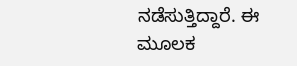ನಡೆಸುತ್ತಿದ್ದಾರೆ. ಈ ಮೂಲಕ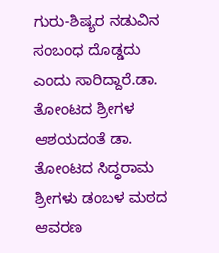ಗುರು-ಶಿಷ್ಯರ ನಡುವಿನ ಸಂಬಂಧ ದೊಡ್ಡದು ಎಂದು ಸಾರಿದ್ದಾರೆ.ಡಾ. ತೋಂಟದ ಶ್ರೀಗಳ ಆಶಯದಂತೆ ಡಾ. ತೋಂಟದ ಸಿದ್ಧರಾಮ ಶ್ರೀಗಳು ಡಂಬಳ ಮಠದ ಆವರಣ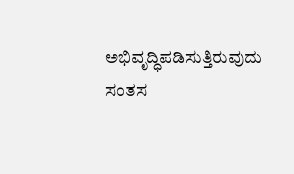ಅಭಿವೃದ್ಧಿಪಡಿಸುತ್ತಿರುವುದು ಸಂತಸ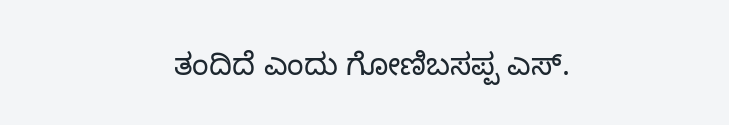ತಂದಿದೆ ಎಂದು ಗೋಣಿಬಸಪ್ಪ ಎಸ್.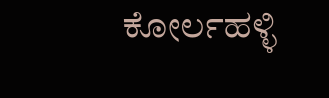ಕೋರ್ಲಹಳ್ಳಿ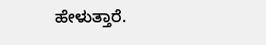ಹೇಳುತ್ತಾರೆ.